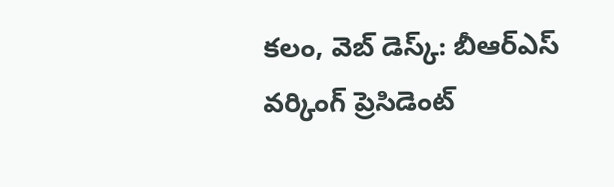కలం, వెబ్ డెస్క్: బీఆర్ఎస్ వర్కింగ్ ప్రెసిడెంట్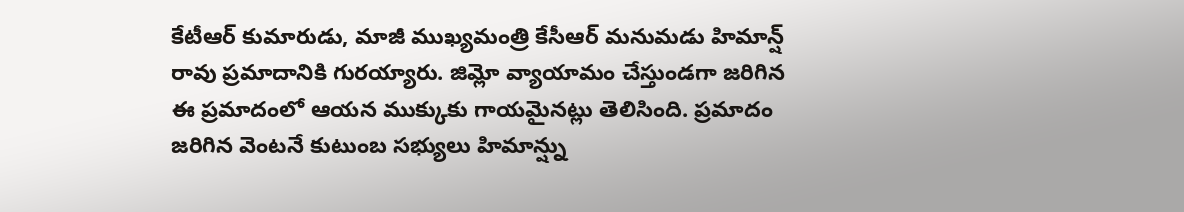కేటీఆర్ కుమారుడు, మాజీ ముఖ్యమంత్రి కేసీఆర్ మనుమడు హిమాన్ష్ రావు ప్రమాదానికి గురయ్యారు. జిమ్లో వ్యాయామం చేస్తుండగా జరిగిన ఈ ప్రమాదంలో ఆయన ముక్కుకు గాయమైనట్లు తెలిసింది. ప్రమాదం జరిగిన వెంటనే కుటుంబ సభ్యులు హిమాన్ష్ను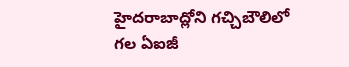హైదరాబాద్లోని గచ్చిబౌలిలో గల ఏఐజీ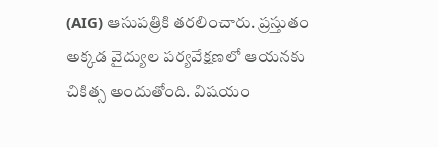(AIG) ఆసుపత్రికి తరలించారు. ప్రస్తుతం అక్కడ వైద్యుల పర్యవేక్షణలో ఆయనకు చికిత్స అందుతోంది. విషయం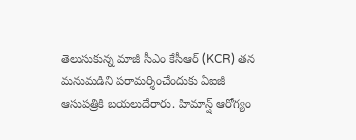తెలుసుకున్న మాజీ సీఎం కేసీఆర్ (KCR) తన మనుమడిని పరామర్శించేందుకు ఏఐజీ ఆసుపత్రికి బయలుదేరారు. హిమాన్ష్ ఆరోగ్యం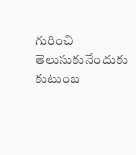గురించి తెలుసుకునేందుకు కుటుంబ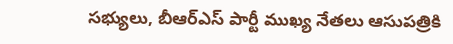సభ్యులు, బీఆర్ఎస్ పార్టీ ముఖ్య నేతలు ఆసుపత్రికి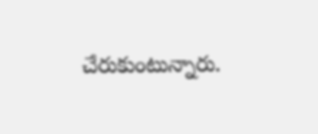చేరుకుంటున్నారు.